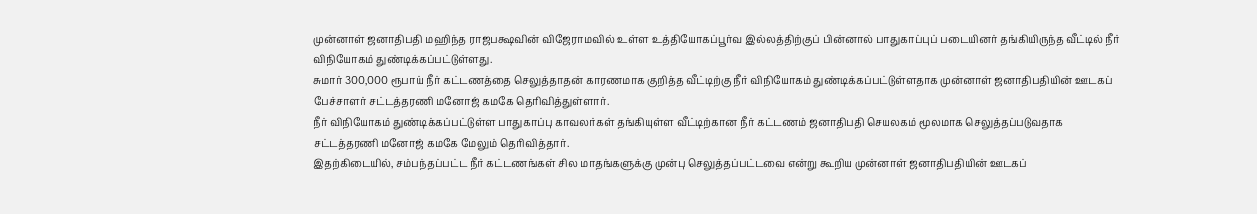முன்னாள் ஜனாதிபதி மஹிந்த ராஜபக்ஷவின் விஜேராமவில் உள்ள உத்தியோகப்பூர்வ இல்லத்திற்குப் பின்னால் பாதுகாப்புப் படையினர் தங்கியிருந்த வீட்டில் நீர் விநியோகம் துண்டிக்கப்பட்டுள்ளது.
சுமார் 300,000 ரூபாய் நீர் கட்டணத்தை செலுத்தாதன் காரணமாக குறித்த வீட்டிற்கு நீர் விநியோகம் துண்டிக்கப்பட்டுள்ளதாக முன்னாள் ஜனாதிபதியின் ஊடகப் பேச்சாளர் சட்டத்தரணி மனோஜ் கமகே தெரிவித்துள்ளார்.
நீர் விநியோகம் துண்டிக்கப்பட்டுள்ள பாதுகாப்பு காவலர்கள் தங்கியுள்ள வீட்டிற்கான நீர் கட்டணம் ஜனாதிபதி செயலகம் மூலமாக செலுத்தப்படுவதாக சட்டத்தரணி மனோஜ் கமகே மேலும் தெரிவித்தார்.
இதற்கிடையில், சம்பந்தப்பட்ட நீர் கட்டணங்கள் சில மாதங்களுக்கு முன்பு செலுத்தப்பட்டவை என்று கூறிய முன்னாள் ஜனாதிபதியின் ஊடகப்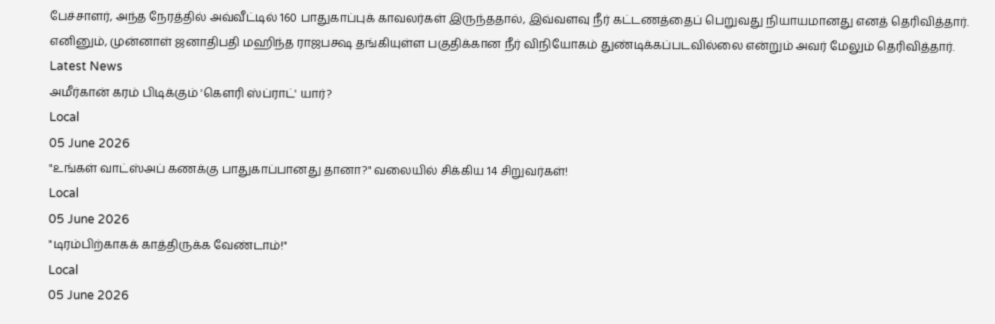பேச்சாளர், அந்த நேரத்தில் அவ்வீட்டில் 160 பாதுகாப்புக் காவலர்கள் இருந்ததால், இவ்வளவு நீர் கட்டணத்தைப் பெறுவது நியாயமானது எனத் தெரிவித்தார்.
எனினும், முன்னாள் ஜனாதிபதி மஹிந்த ராஜபக்ஷ தங்கியுள்ள பகுதிக்கான நீர் விநியோகம் துண்டிக்கப்படவில்லை என்றும் அவர் மேலும் தெரிவித்தார்.
Latest News
அமீர்கான் கரம் பிடிக்கும் 'கௌரி ஸ்ப்ராட்' யார்?
Local
05 June 2026
"உங்கள் வாட்ஸ்அப் கணக்கு பாதுகாப்பானது தானா?" வலையில் சிக்கிய 14 சிறுவர்கள்!
Local
05 June 2026
"டிரம்பிற்காகக் காத்திருக்க வேண்டாம்!"
Local
05 June 2026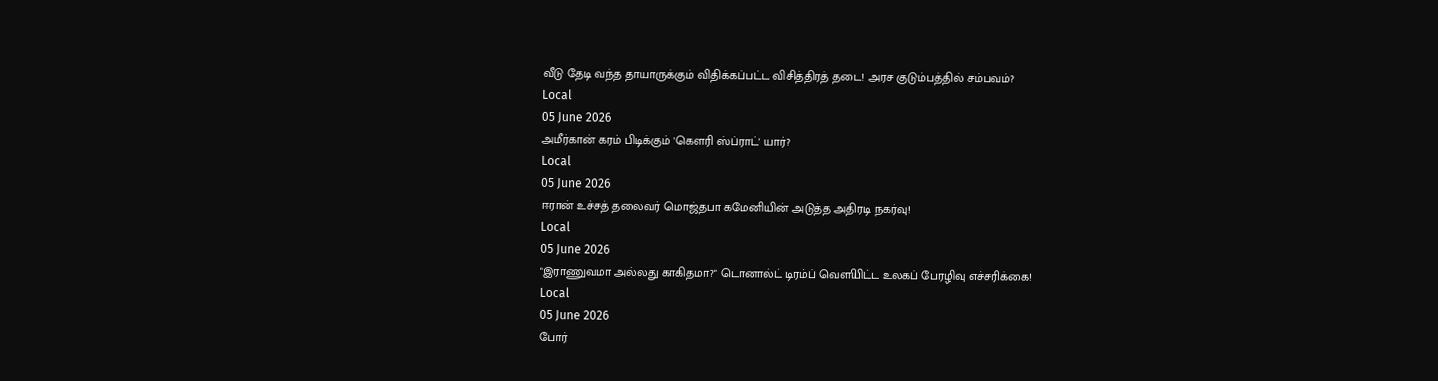வீடு தேடி வந்த தாயாருக்கும் விதிக்கப்பட்ட விசித்திரத் தடை! அரச குடும்பத்தில் சம்பவம்?
Local
05 June 2026
அமீர்கான் கரம் பிடிக்கும் 'கௌரி ஸ்ப்ராட்' யார்?
Local
05 June 2026
ஈரான் உச்சத் தலைவர் மொஜ்தபா கமேனியின் அடுத்த அதிரடி நகர்வு!
Local
05 June 2026
"இராணுவமா அல்லது காகிதமா?" டொனால்ட் டிரம்ப் வௌியிட்ட உலகப் பேரழிவு எச்சரிக்கை!
Local
05 June 2026
போர்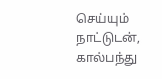செய்யும் நாட்டுடன், கால்பந்து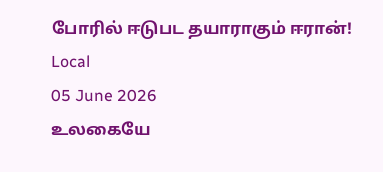போரில் ஈடுபட தயாராகும் ஈரான்!
Local
05 June 2026
உலகையே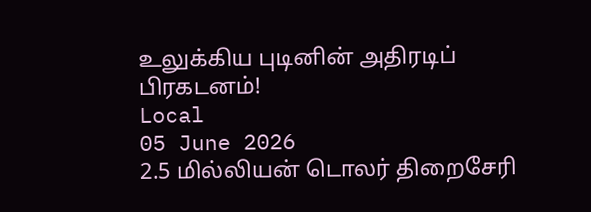உலுக்கிய புடினின் அதிரடிப் பிரகடனம்!
Local
05 June 2026
2.5 மில்லியன் டொலர் திறைசேரி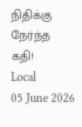நிதிக்கு நேர்ந்த கதி!
Local
05 June 2026